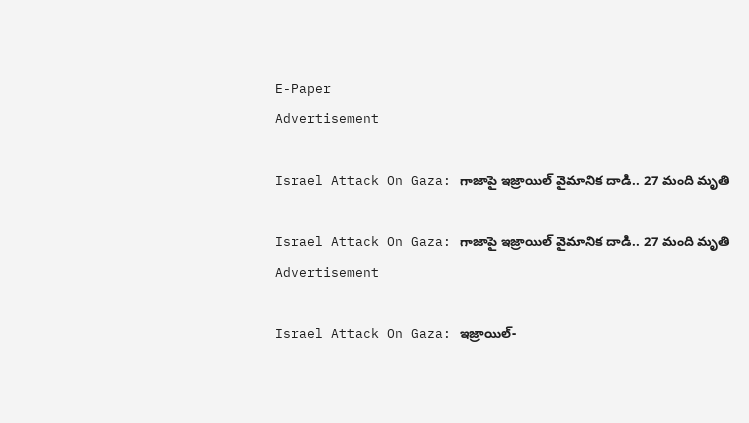E-Paper
Advertisement

Israel Attack On Gaza: గాజాపై ఇజ్రాయిల్ వైమానిక దాడి.. 27 మంది మృతి

Israel Attack On Gaza: గాజాపై ఇజ్రాయిల్ వైమానిక దాడి.. 27 మంది మృతి
Advertisement

Israel Attack On Gaza: ఇజ్రాయిల్-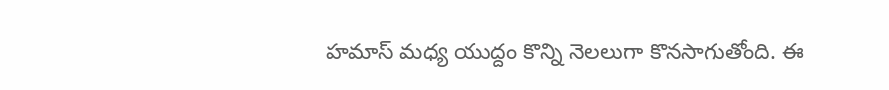హమాస్ మధ్య యుద్దం కొన్ని నెలలుగా కొనసాగుతోంది. ఈ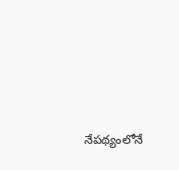నేపథ్యంలోనే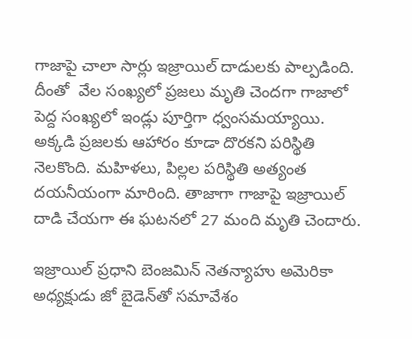గాజాపై చాలా సార్లు ఇజ్రాయిల్ దాడులకు పాల్పడింది. దీంతో  వేల సంఖ్యలో ప్రజలు మృతి చెందగా గాజాలో పెద్ద సంఖ్యలో ఇండ్లు పూర్తిగా ధ్వంసమయ్యాయి. అక్కడి ప్రజలకు ఆహారం కూడా దొరకని పరిస్థితి నెలకొంది. మహిళలు, పిల్లల పరిస్థితి అత్యంత దయనీయంగా మారింది. తాజాగా గాజాపై ఇజ్రాయిల్ దాడి చేయగా ఈ ఘటనలో 27 మంది మృతి చెందారు.

ఇజ్రాయిల్ ప్రధాని బెంజమిన్ నెతన్యాహు అమెరికా అధ్యక్షుడు జో బైడెన్‌తో సమావేశం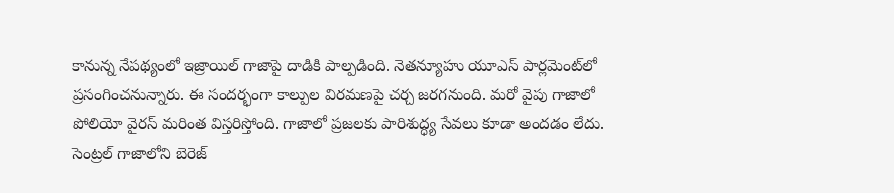కానున్న నేపథ్యంలో ఇజ్రాయిల్ గాజాపై దాడికి పాల్పడింది. నెతన్యూహు యూఎస్ పార్లమెంట్‌లో ప్రసంగించనున్నారు. ఈ సందర్భంగా కాల్పుల విరమణపై చర్చ జరగనుంది. మరో వైపు గాజాలో పోలియో వైరస్ మరింత విస్తరిస్తోంది. గాజాలో ప్రజలకు పారిశుద్ధ్య సేవలు కూడా అందడం లేదు. సెంట్రల్ గాజాలోని బెరెజ్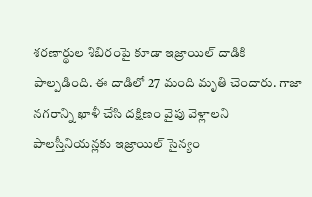శరణార్థుల శిబిరంపై కూడా ఇజ్రాయిల్ దాడికి పాల్పడింది. ఈ దాడిలో 27 మంది మృతి చెందారు. గాజా నగరాన్ని ఖాళీ చేసి దక్షిణం వైపు వెళ్లాలని పాలస్తీనియన్లకు ఇజ్రాయిల్ సైన్యం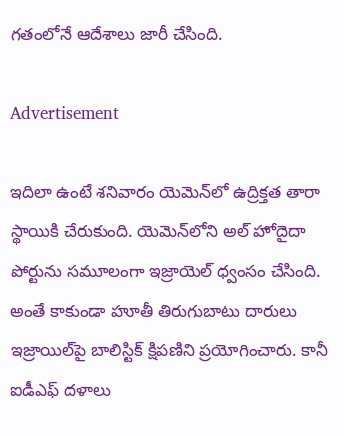గతంలోనే ఆదేశాలు జారీ చేసింది.

Advertisement

ఇదిలా ఉంటే శనివారం యెమెన్‌లో ఉద్రిక్తత తారా స్థాయికి చేరుకుంది. యెమెన్‌లోని అల్ హోదైదా పోర్టును సమూలంగా ఇజ్రాయెల్ ధ్వంసం చేసింది. అంతే కాకుండా హూతీ తిరుగుబాటు దారులు ఇజ్రాయిల్‌పై బాలిస్టిక్ క్షిపణిని ప్రయోగించారు. కానీ ఐడీఎఫ్ దళాలు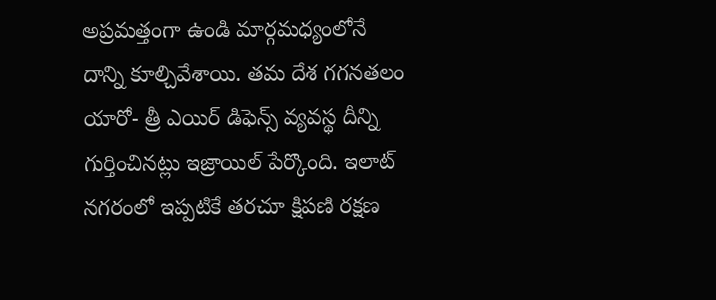అప్రమత్తంగా ఉండి మార్గమధ్యంలోనే దాన్ని కూల్చివేశాయి. తమ దేశ గగనతలం యారో- త్రీ ఎయిర్ డిఫెన్స్ వ్యవస్థ దీన్ని గుర్తించినట్లు ఇజ్రాయిల్ పేర్కొంది. ఇలాట్ నగరంలో ఇప్పటికే తరచూ క్షిపణి రక్షణ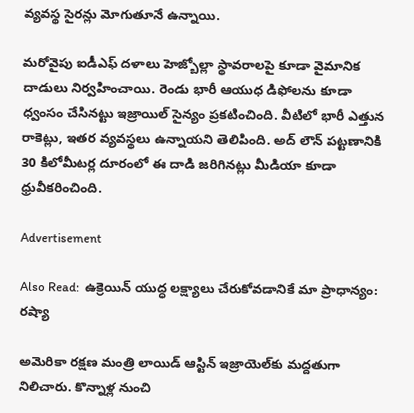వ్యవస్థ సైరన్లు మోగుతూనే ఉన్నాయి.

మరోవైపు ఐడీఎఫ్ దళాలు హెజ్బోల్లా స్థావరాలపై కూడా వైమానిక దాడులు నిర్వహించాయి. రెండు భారీ ఆయుధ డిఫోలను కూడా ధ్వంసం చేసినట్టు ఇజ్రాయిల్ సైన్యం ప్రకటించింది. వీటిలో భారీ ఎత్తున రాకెట్లు, ఇతర వ్యవస్థలు ఉన్నాయని తెలిపింది. అద్ లౌన్ పట్టణానికి 30 కిలోమీటర్ల దూరంలో ఈ దాడి జరిగినట్లు మీడియా కూడా ధ్రువీకరించింది.

Advertisement

Also Read:  ఉక్రెయిన్ యుద్ధ లక్ష్యాలు చేరుకోవడానికే మా ప్రాధాన్యం: రష్యా

అమెరికా రక్షణ మంత్రి లాయిడ్ ఆస్టిన్ ఇజ్రాయెల్‌కు మద్దతుగా నిలిచారు. కొన్నాళ్ల నుంచి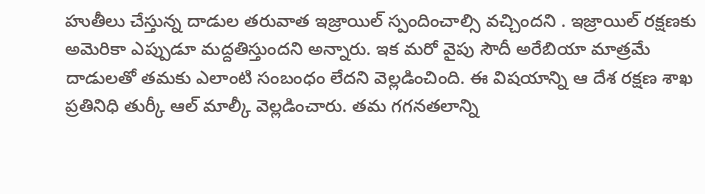హుతీలు చేస్తున్న దాడుల తరువాత ఇజ్రాయిల్ స్పందించాల్సి వచ్చిందని . ఇజ్రాయిల్ రక్షణకు అమెరికా ఎప్పుడూ మద్దతిస్తుందని అన్నారు. ఇక మరో వైపు సౌదీ అరేబియా మాత్రమే దాడులతో తమకు ఎలాంటి సంబంధం లేదని వెల్లడించింది. ఈ విషయాన్ని ఆ దేశ రక్షణ శాఖ ప్రతినిధి తుర్కీ ఆల్ మాల్కీ వెల్లడించారు. తమ గగనతలాన్ని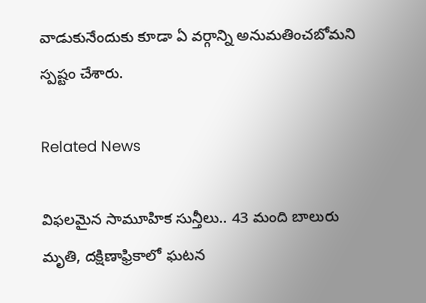వాడుకునేందుకు కూడా ఏ వర్గాన్ని అనుమతించబోమని స్పష్టం చేశారు.

Related News

విఫలమైన సామూహిక సున్తీలు.. 43 మంది బాలురు మృతి, దక్షిణాఫ్రికాలో ఘటన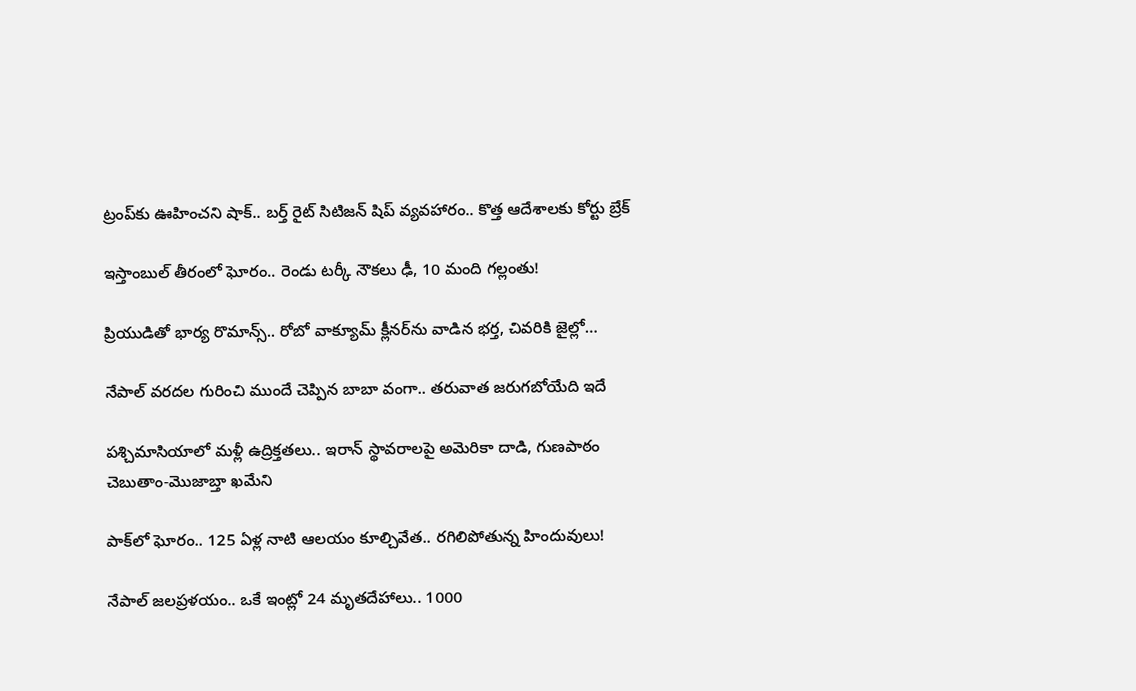ట్రంప్‌‌కు ఊహించని షాక్‌.. బర్త్ రైట్ సిటిజన్ షిప్ వ్యవహారం.. కొత్త ఆదేశాలకు కోర్టు బ్రేక్

ఇస్తాంబుల్ తీరంలో ఘోరం.. రెండు టర్కీ నౌకలు ఢీ, 10 మంది గల్లంతు!

ప్రియుడితో భార్య రొమాన్స్.. రోబో వాక్యూమ్ క్లీనర్‌ను వాడిన భర్త, చివరికి జైల్లో…

నేపాల్ వరదల గురించి ముందే చెప్పిన బాబా వంగా.. తరువాత జరుగబోయేది ఇదే

పశ్చిమాసియాలో మళ్లీ ఉద్రిక్తతలు.. ఇరాన్ స్థావరాలపై అమెరికా దాడి, గుణపాఠం చెబుతాం-మొజాబ్తా ఖమేని

పాక్‌లో ఘోరం.. 125 ఏళ్ల నాటి ఆలయం కూల్చివేత.. రగిలిపోతున్న హిందువులు!

నేపాల్ జలప్రళయం.. ఒకే ఇంట్లో 24 మృతదేహాలు.. 1000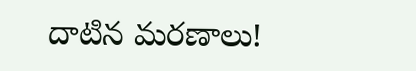దాటిన మరణాలు!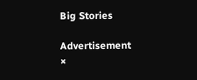Big Stories

Advertisement
×